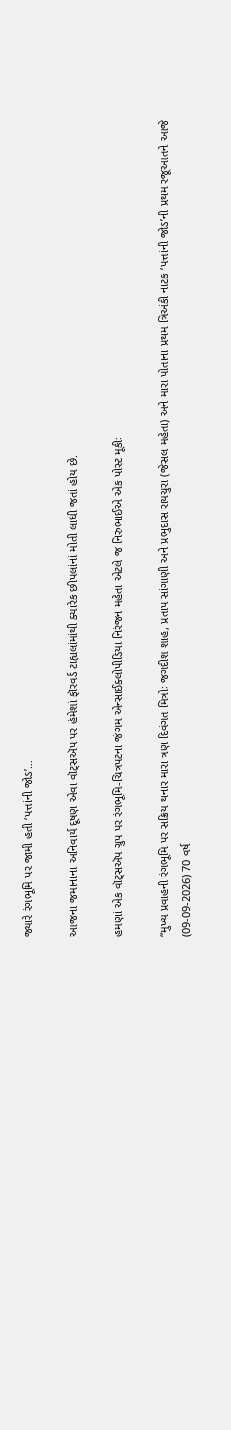જ્યારે રંગભૂમિ પર જામી હતી ‘પત્તાંની જોડ’…

આજના જમાનાના અનિવાર્ય દૂષણ એવા વૉટ્સઍપ પર હંમેશાં ફૉરવર્ડ ટાહ્યલાંમાંથી ક્યારેક છીપલાંનાં મોતી લાધી જતાં હોય છે.

હમણાં એક વૉટ્સઍપ ગ્રુપ પર રંગભૂમિ-ચિત્રપટના જંગમ એન્સાઈક્લોપીડિયા નિરંજન મહેતા એટલે જ નિરુભાઈએ એક પોસ્ટ મૂકીઃ

“મુખ્ય પ્રવાહની રંગભૂમિ પર સક્રિય થનાર મારા ત્રણ દિવંગત મિત્રોઃ જગદીશ શાહ, પ્રતાપ સાંગાણી અને પ્રભુદાસ રાયચુરા (જેસલ મહેતા) અને મારા પોતાના પ્રથમ ત્રિઅંકી નાટક ‘પત્તાંની જોડ’ની પ્રથમ રજૂઆતને આજે (09-09-2026) 70 વર્ષ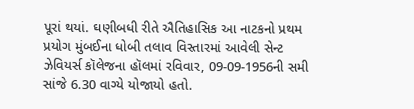પૂરાં થયાં. ઘણીબધી રીતે ઐતિહાસિક આ નાટકનો પ્રથમ પ્રયોગ મુંબઈના ધોબી તલાવ વિસ્તારમાં આવેલી સેન્ટ ઝેવિયર્સ કૉલેજના હૉલમાં રવિવાર, 09-09-1956ની સમી સાંજે 6.30 વાગ્યે યોજાયો હતો.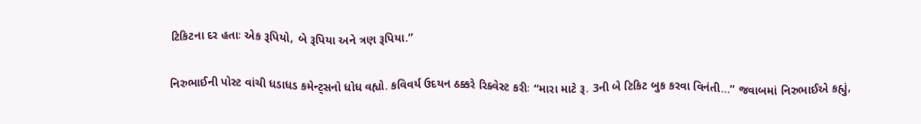ટિકિટના દર હતાઃ એક રૂપિયો, બે રૂપિયા અને ત્રણ રૂપિયા.”

નિરુભાઈની પોસ્ટ વાંચી ધડાધડ કમેન્ટ્સનો ધોધ વહ્યો. કવિવર્ય ઉદયન ઠક્કરે રિક્વેસ્ટ કરીઃ “મારા માટે રૂ. 3ની બે ટિકિટ બુક કરવા વિનંતી…” જવાબમાં નિરુભાઈએ કહ્યું,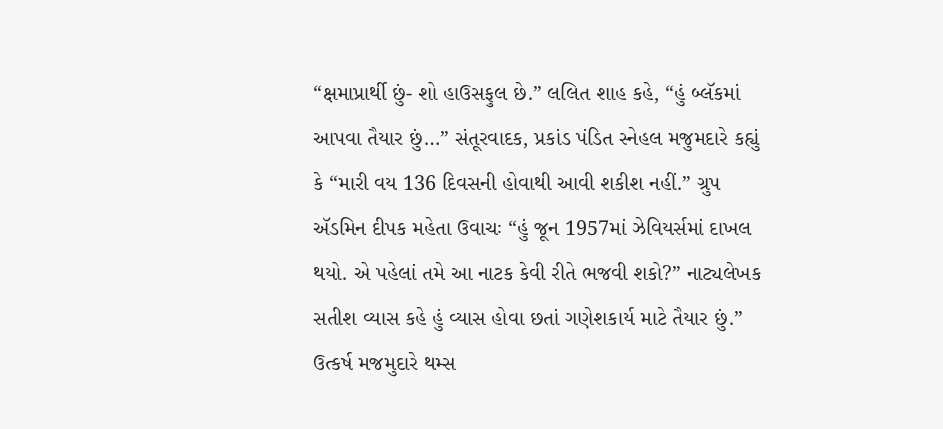“ક્ષમાપ્રાર્થી છું- શો હાઉસફુલ છે.” લલિત શાહ કહે, “હું બ્લૅકમાં આપવા તૈયાર છું…” સંતૂરવાદક, પ્રકાંડ પંડિત સ્નેહલ મજુમદારે કહ્યું કે “મારી વય 136 દિવસની હોવાથી આવી શકીશ નહીં.” ગ્રુપ ઍડમિન દીપક મહેતા ઉવાચઃ “હું જૂન 1957માં ઝેવિયર્સમાં દાખલ થયો. એ પહેલાં તમે આ નાટક કેવી રીતે ભજવી શકો?” નાટ્યલેખક સતીશ વ્યાસ કહે હું વ્યાસ હોવા છતાં ગણેશકાર્ય માટે તૈયાર છું.” ઉત્કર્ષ મજમુદારે થમ્સ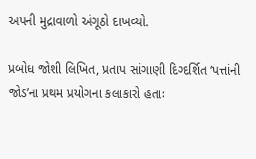અપની મુદ્રાવાળો અંગૂઠો દાખવ્યો.

પ્રબોધ જોશી લિખિત, પ્રતાપ સાંગાણી દિગ્દર્શિત ‘પત્તાંની જોડ’ના પ્રથમ પ્રયોગના કલાકારો હતાઃ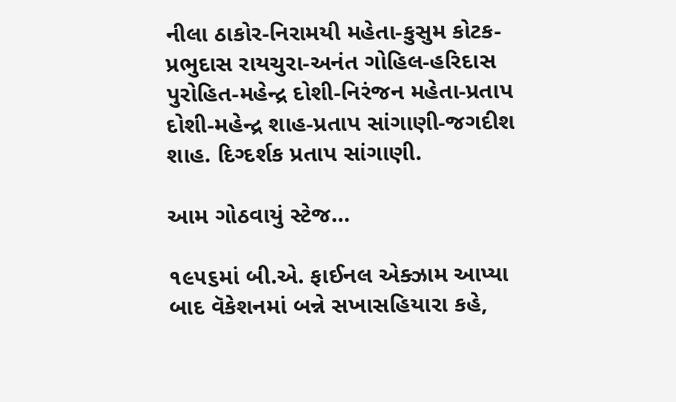નીલા ઠાકોર-નિરામયી મહેતા-કુસુમ કોટક-પ્રભુદાસ રાયચુરા-અનંત ગોહિલ-હરિદાસ પુરોહિત-મહેન્દ્ર દોશી-નિરંજન મહેતા-પ્રતાપ દોશી-મહેન્દ્ર શાહ-પ્રતાપ સાંગાણી-જગદીશ શાહ. દિગ્દર્શક પ્રતાપ સાંગાણી.

આમ ગોઠવાયું સ્ટેજ…

૧૯૫૬માં બી.એ. ફાઈનલ એક્ઝામ આપ્યા બાદ વૅકેશનમાં બન્ને સખાસહિયારા કહે,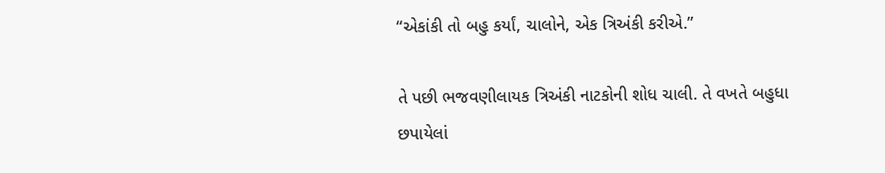“એકાંકી તો બહુ કર્યાં, ચાલોને, એક ત્રિઅંકી કરીએ.”

તે પછી ભજવણીલાયક ત્રિઅંકી નાટકોની શોધ ચાલી. તે વખતે બહુધા છપાયેલાં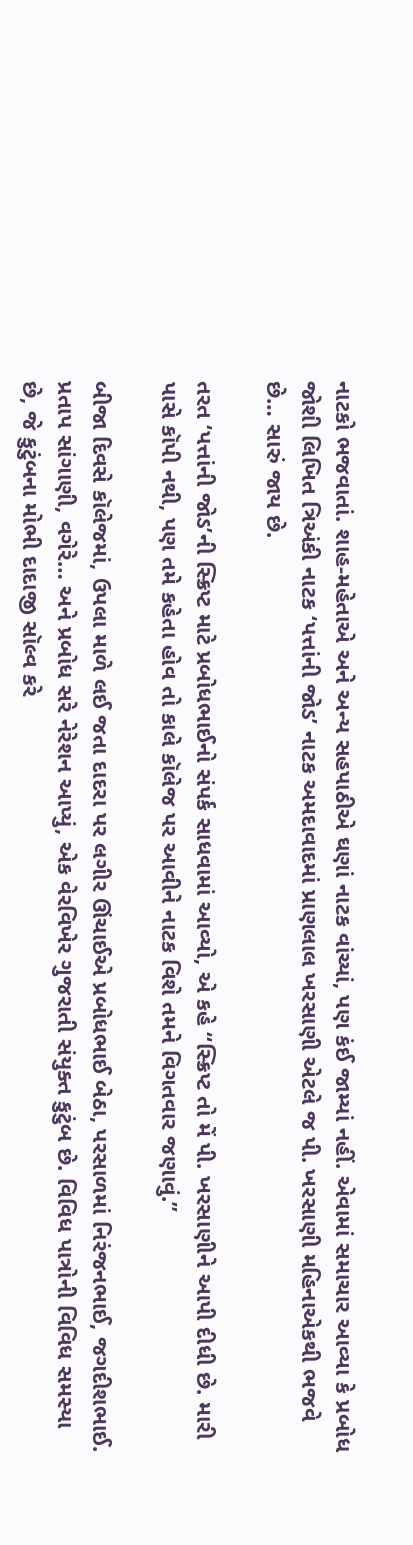નાટકો ભજવાતાં. શાહ-મહેતાએ અને અન્ય સહપાઠીએ ઘણાં નાટક વાંચ્યાં, પણ કંઈ જામ્યાં નહીં. એવામાં સમાચાર આવ્યા કે પ્રબોધ જોશી લિખિત ત્રિઅંકી નાટક ‘પત્તાંની જોડ’ નાટક અમદાવાદમાં પ્રાણલાલ ખરસાણી એટલે જ પી. ખરસાણી મહિનાએકથી ભજવે છે… સારું જાય છે.

તરત ‘પત્તાંની જોડ’ની સ્ક્રિપ્ટ માટે પ્રબોધભાઈનો સંપર્ક સાધવામાં આવ્યો, એ કહે “સ્ક્રિપ્ટ તો મેં પી. ખરસાણીને આપી દીધી છે. મારી પાસે કૉપી નથી, પણ તમે કહેતા હોવ તો કાલે કૉલેજ પર આવીને નાટક વિશે તમને વિગતવાર જણાવું.”

બીજા દિવસે કૉલેજમાં, ઉપલા માળે લઈ જતા દાદરા પર લગીર ઊંચાઈએ પ્રબોધભાઈ બેઠા, પરસાળમાં નિરંજનભાઈ, જગદીશભાઈ. પ્રતાપ સાંગાણી, વગેરે… અને પ્રબોધ સરે નેરેશન આપ્યું, એક વેરવિખેર ગુજરાતી સંયુક્ત કુટુંબ છે. વિવિધ પાત્રોની વિવિધ સમસ્યા છે, જે કુટુંબના મોભી દાદાજી સૉલ્વ કરે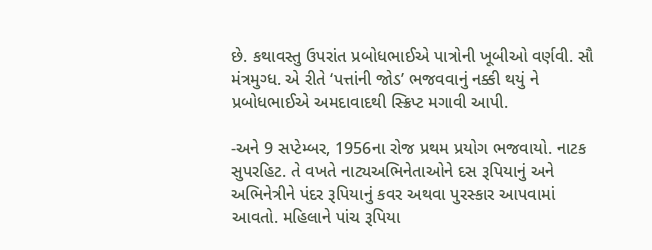છે. કથાવસ્તુ ઉપરાંત પ્રબોધભાઈએ પાત્રોની ખૂબીઓ વર્ણવી. સૌ મંત્રમુગ્ધ. એ રીતે ‘પત્તાંની જોડ’ ભજવવાનું નક્કી થયું ને પ્રબોધભાઈએ અમદાવાદથી સ્ક્રિપ્ટ મગાવી આપી.

-અને 9 સપ્ટેમ્બર, 1956ના રોજ પ્રથમ પ્રયોગ ભજવાયો. નાટક સુપરહિટ. તે વખતે નાટ્યઅભિનેતાઓને દસ રૂપિયાનું અને અભિનેત્રીને પંદર રૂપિયાનું કવર અથવા પુરસ્કાર આપવામાં આવતો. મહિલાને પાંચ રૂપિયા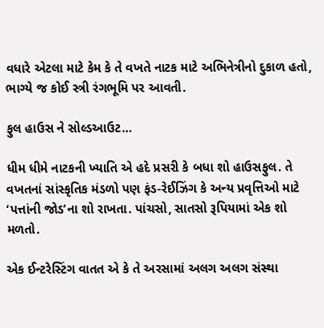વધારે એટલા માટે કેમ કે તે વખતે નાટક માટે અભિનેત્રીનો દુકાળ હતો, ભાગ્યે જ કોઈ સ્ત્રી રંગભૂમિ પર આવતી.

ફુલ હાઉસ ને સોલ્ડઆઉટ…

ધીમ ધીમે નાટકની ખ્યાતિ એ હદે પ્રસરી કે બધા શો હાઉસફુલ. તે વખતનાં સાંસ્કૃતિક મંડળો પણ ફંડ-રેઈઝિંગ કે અન્ય પ્રવૃત્તિઓ માટે ‘પત્તાંની જોડ’ના શો રાખતા. પાંચસો, સાતસો રૂપિયામાં એક શો મળતો.

એક ઈન્ટરેસ્ટિંગ વાતત એ કે તે અરસામાં અલગ અલગ સંસ્થા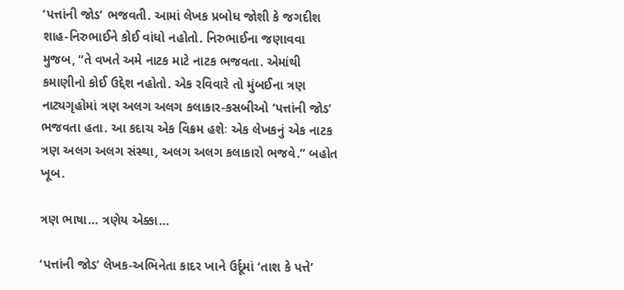‘પત્તાંની જોડ’ ભજવતી. આમાં લેખક પ્રબોધ જોશી કે જગદીશ શાહ-નિરુભાઈને કોઈ વાંધો નહોતો. નિરુભાઈના જણાવવા મુજબ, “તે વખતે અમે નાટક માટે નાટક ભજવતા. એમાંથી કમાણીનો કોઈ ઉદ્દેશ નહોતો. એક રવિવારે તો મુંબઈના ત્રણ નાટ્યગૃહોમાં ત્રણ અલગ અલગ કલાકાર-કસબીઓ ‘પત્તાંની જોડ’ ભજવતા હતા. આ કદાચ એક વિક્રમ હશેઃ એક લેખકનું એક નાટક ત્રણ અલગ અલગ સંસ્થા, અલગ અલગ કલાકારો ભજવે.” બહોત ખૂબ.

ત્રણ ભાષા… ત્રણેય એક્કા…

‘પત્તાંની જોડ’ લેખક-અભિનેતા કાદર ખાને ઉર્દૂમાં ‘તાશ કે પત્તે’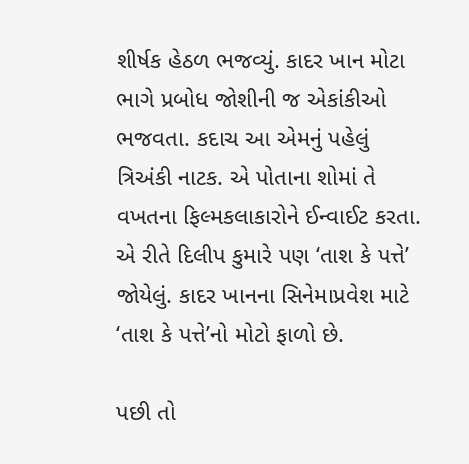શીર્ષક હેઠળ ભજવ્યું. કાદર ખાન મોટા ભાગે પ્રબોધ જોશીની જ એકાંકીઓ ભજવતા. કદાચ આ એમનું પહેલું ત્રિઅંકી નાટક. એ પોતાના શોમાં તે વખતના ફિલ્મકલાકારોને ઈન્વાઈટ કરતા. એ રીતે દિલીપ કુમારે પણ ‘તાશ કે પત્તે’ જોયેલું. કાદર ખાનના સિનેમાપ્રવેશ માટે ‘તાશ કે પત્તે’નો મોટો ફાળો છે.

પછી તો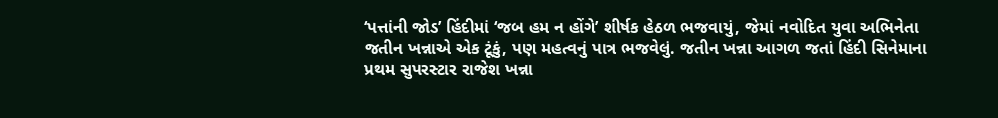‘પત્તાંની જોડ’ હિંદીમાં ‘જબ હમ ન હોંગે’ શીર્ષક હેઠળ ભજવાયું, જેમાં નવોદિત યુવા અભિનેતા જતીન ખન્નાએ એક ટૂંકું, પણ મહત્વનું પાત્ર ભજવેલું. જતીન ખન્ના આગળ જતાં હિંદી સિનેમાના પ્રથમ સુપરસ્ટાર રાજેશ ખન્ના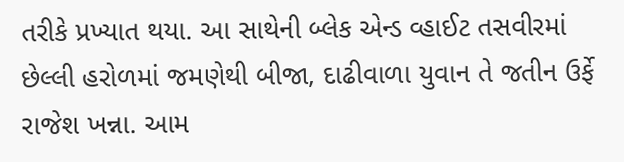તરીકે પ્રખ્યાત થયા. આ સાથેની બ્લેક એન્ડ વ્હાઈટ તસવીરમાં છેલ્લી હરોળમાં જમણેથી બીજા, દાઢીવાળા યુવાન તે જતીન ઉર્ફે રાજેશ ખન્ના. આમ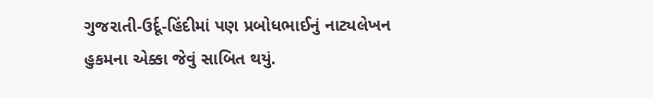ગુજરાતી-ઉર્દૂ-હિંદીમાં પણ પ્રબોધભાઈનું નાટ્યલેખન હુકમના એક્કા જેવું સાબિત થયું.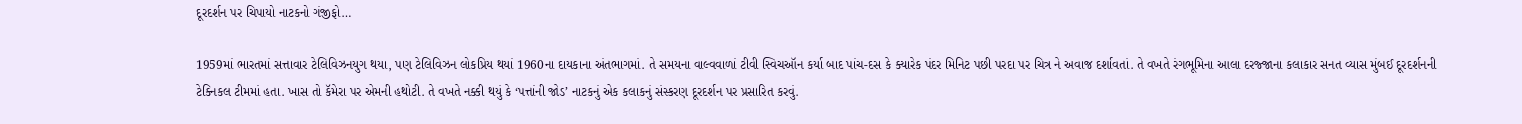દૂરદર્શન પર ચિપાયો નાટકનો ગંજીફો…

1959માં ભારતમાં સત્તાવાર ટેલિવિઝનયુગ થયા, પણ ટેલિવિઝન લોકપ્રિય થયાં 1960ના દાયકાના અંતભાગમાં. તે સમયના વાલ્વવાળાં ટીવી સ્વિચઑન કર્યા બાદ પાંચ-દસ કે ક્યારેક પંદર મિનિટ પછી પરદા પર ચિત્ર ને અવાજ દર્શાવતાં. તે વખતે રંગભૂમિના આલા દરજ્જાના કલાકાર સનત વ્યાસ મુંબઈ દૂરદર્શનની ટેક્નિકલ ટીમમાં હતા. ખાસ તો કૅમેરા પર એમની હથોટી. તે વખતે નક્કી થયું કે ‘પત્તાંની જોડ’ નાટકનું એક કલાકનું સંસ્કરણ દૂરદર્શન પર પ્રસારિત કરવું.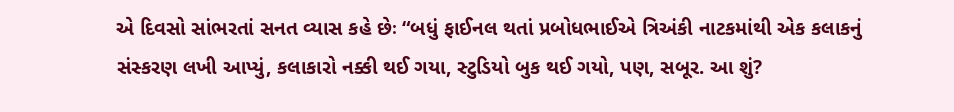એ દિવસો સાંભરતાં સનત વ્યાસ કહે છેઃ “બધું ફાઈનલ થતાં પ્રબોધભાઈએ ત્રિઅંકી નાટકમાંથી એક કલાકનું સંસ્કરણ લખી આપ્યું, કલાકારો નક્કી થઈ ગયા, સ્ટુડિયો બુક થઈ ગયો, પણ, સબૂર. આ શું?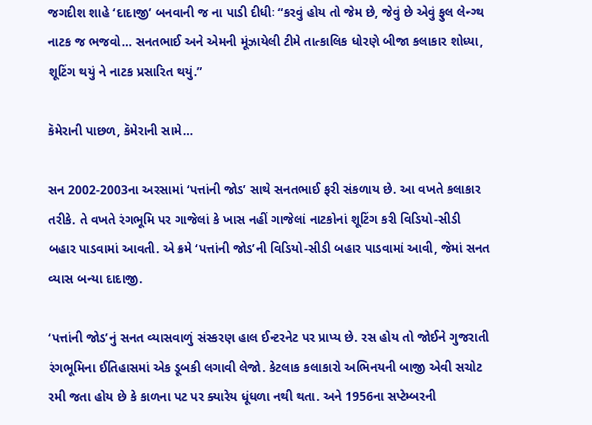જગદીશ શાહે ‘દાદાજી’ બનવાની જ ના પાડી દીધીઃ “કરવું હોય તો જેમ છે, જેવું છે એવું ફુલ લેન્ગ્થ નાટક જ ભજવો… સનતભાઈ અને એમની મૂંઝાયેલી ટીમે તાત્કાલિક ધોરણે બીજા કલાકાર શોધ્યા, શૂટિંગ થયું ને નાટક પ્રસારિત થયું.”

કૅમેરાની પાછળ, કૅમેરાની સામે…

સન 2002-2003ના અરસામાં ‘પત્તાંની જોડ’ સાથે સનતભાઈ ફરી સંકળાય છે. આ વખતે કલાકાર તરીકે. તે વખતે રંગભૂમિ પર ગાજેલાં કે ખાસ નહીં ગાજેલાં નાટકોનાં શૂટિંગ કરી વિડિયો-સીડી બહાર પાડવામાં આવતી. એ ક્રમે ‘પત્તાંની જોડ’ની વિડિયો-સીડી બહાર પાડવામાં આવી, જેમાં સનત વ્યાસ બન્યા દાદાજી.

‘પત્તાંની જોડ’નું સનત વ્યાસવાળું સંસ્કરણ હાલ ઈન્ટરનેટ પર પ્રાપ્ય છે. રસ હોય તો જોઈને ગુજરાતી રંગભૂમિના ઈતિહાસમાં એક ડૂબકી લગાવી લેજો. કેટલાક કલાકારો અભિનયની બાજી એવી સચોટ રમી જતા હોય છે કે કાળના પટ પર ક્યારેય ધૂંધળા નથી થતા. અને 1956ના સપ્ટેમ્બરની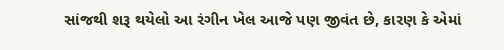સાંજથી શરૂ થયેલો આ રંગીન ખેલ આજે પણ જીવંત છે, કારણ કે એમાં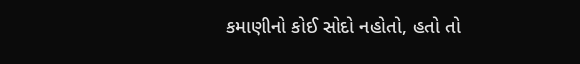કમાણીનો કોઈ સોદો નહોતો, હતો તો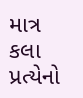માત્ર કલા પ્રત્યેનો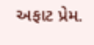અફાટ પ્રેમ.